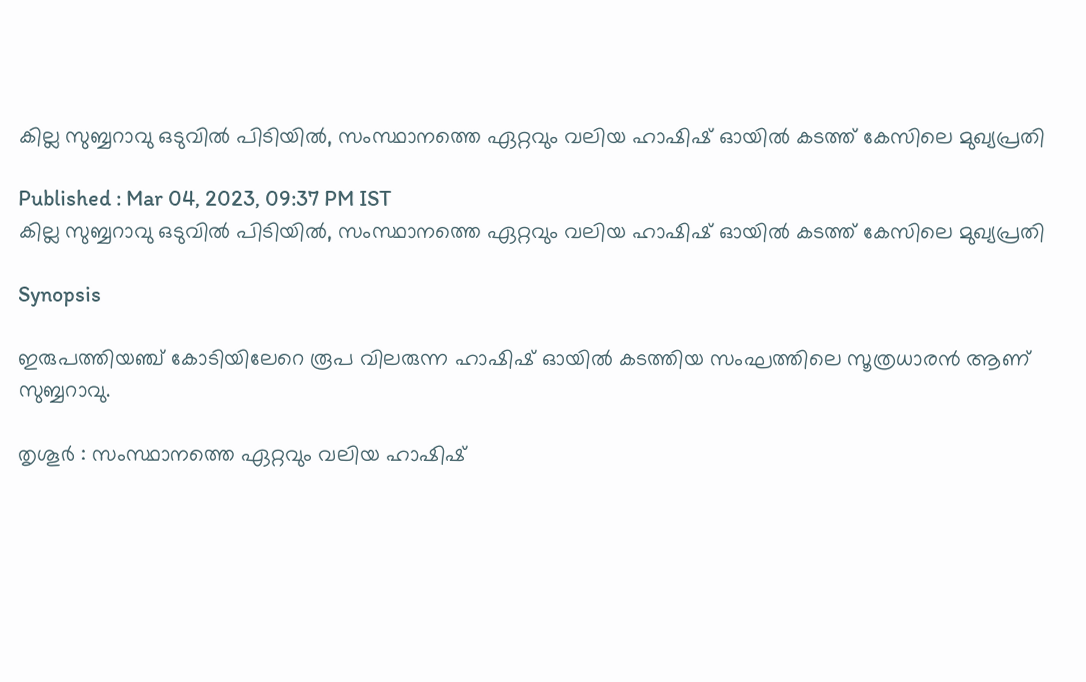കില്ല സുബ്ബറാവു ഒടുവിൽ പിടിയിൽ, സംസ്ഥാനത്തെ ഏറ്റവും വലിയ ഹാഷിഷ് ഓയില്‍ കടത്ത് കേസിലെ മുഖ്യപ്രതി

Published : Mar 04, 2023, 09:37 PM IST
കില്ല സുബ്ബറാവു ഒടുവിൽ പിടിയിൽ, സംസ്ഥാനത്തെ ഏറ്റവും വലിയ ഹാഷിഷ് ഓയില്‍ കടത്ത് കേസിലെ മുഖ്യപ്രതി

Synopsis

ഇരുപത്തിയഞ്ച് കോടിയിലേറെ രൂപ വിലരുന്ന ഹാഷിഷ് ഓയില്‍ കടത്തിയ സംഘത്തിലെ സൂത്രധാരന്‍ ആണ് സുബ്ബറാവു.

തൃശൂർ : സംസ്ഥാനത്തെ ഏറ്റവും വലിയ ഹാഷിഷ്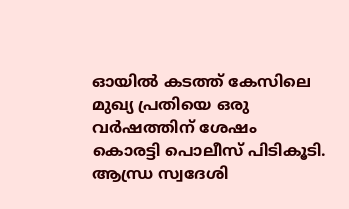ഓയില്‍ കടത്ത് കേസിലെ മുഖ്യ പ്രതിയെ ഒരു വര്‍ഷത്തിന് ശേഷം കൊരട്ടി പൊലീസ് പിടികൂടി. ആന്ധ്ര സ്വദേശി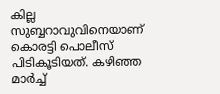കില്ല സുബ്ബറാവുവിനെയാണ് കൊരട്ടി പൊലീസ് പിടികൂടിയത്. കഴിഞ്ഞ മാർച്ച്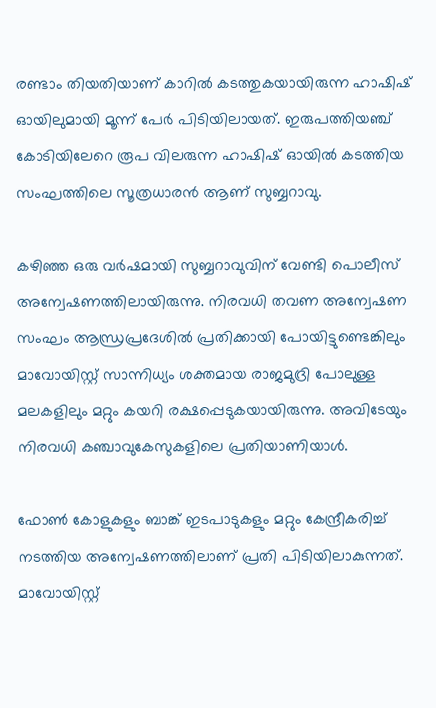രണ്ടാം തിയതിയാണ് കാറിൽ കടത്തുകയായിരുന്ന ഹാഷിഷ് ഓയിലുമായി മൂന്ന് പേർ പിടിയിലായത്. ഇരുപത്തിയഞ്ച് കോടിയിലേറെ രൂപ വിലരുന്ന ഹാഷിഷ് ഓയില്‍ കടത്തിയ സംഘത്തിലെ സൂത്രധാരന്‍ ആണ് സുബ്ബറാവു.

കഴിഞ്ഞ ഒരു വര്‍ഷമായി സുബ്ബറാവുവിന് വേണ്ടി പൊലീസ് അന്വേഷണത്തിലായിരുന്നു. നിരവധി തവണ അന്വേഷണ സംഘം ആന്ധ്രപ്രദേശില്‍ പ്രതിക്കായി പോയിട്ടുണ്ടെങ്കിലും മാവോയിസ്റ്റ് സാന്നിധ്യം ശക്തമായ രാജമുദ്രി പോലുള്ള മലകളിലും മറ്റും കയറി രക്ഷപ്പെടുകയായിരുന്നു. അവിടേയും നിരവധി കഞ്ചാവുകേസുകളിലെ പ്രതിയാണിയാള്‍.

ഫോണ്‍ കോളുകളും ബാങ്ക് ഇടപാടുകളും മറ്റും കേന്ദ്രീകരിച്ച് നടത്തിയ അന്വേഷണത്തിലാണ് പ്രതി പിടിയിലാകുന്നത്. മാവോയിസ്റ്റ്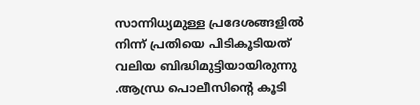സാന്നിധ്യമുള്ള പ്രദേശങ്ങളില്‍ നിന്ന് പ്രതിയെ പിടികൂടിയത് വലിയ ബിദ്ധിമുട്ടിയായിരുന്നു .ആന്ധ്ര പൊലീസിന്റെ കൂടി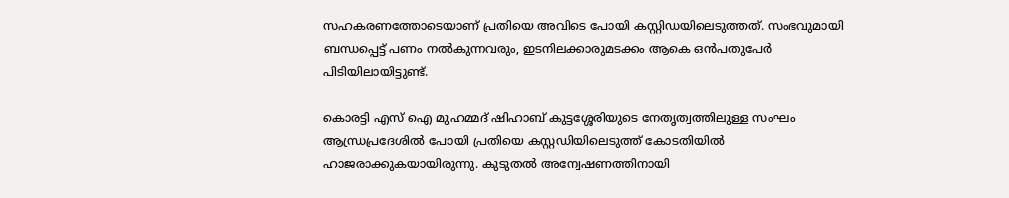സഹകരണത്തോടെയാണ് പ്രതിയെ അവിടെ പോയി കസ്റ്റിഡയിലെടുത്തത്. സംഭവുമായി ബന്ധപ്പെട്ട് പണം നല്‍കുന്നവരും, ഇടനിലക്കാരുമടക്കം ആകെ ഒന്‍പതുപേര്‍  പിടിയിലായിട്ടുണ്ട്.

കൊരട്ടി എസ് ഐ മുഹമ്മദ് ഷിഹാബ് കുട്ടശ്ശേരിയുടെ നേതൃത്വത്തിലുള്ള സംഘം ആന്ധ്രപ്രദേശില്‍ പോയി പ്രതിയെ കസ്റ്റഡിയിലെടുത്ത് കോടതിയില്‍ ഹാജരാക്കുകയായിരുന്നു. കുടുതല്‍ അന്വേഷണത്തിനായി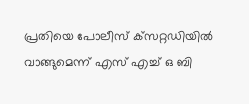പ്രതിയെ പോലീസ് ക്‌സറ്റഡിയില്‍ വാങ്ങുമെന്ന് എസ് എച്ച് ഒ ബി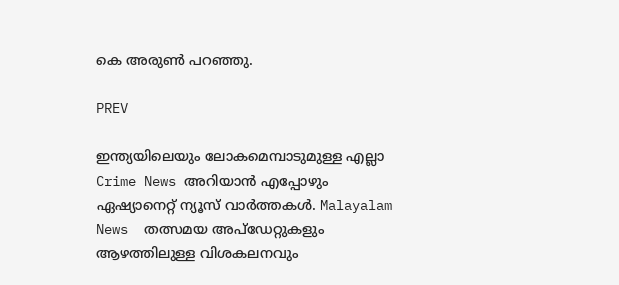കെ അരുണ്‍ പറഞ്ഞു.

PREV

ഇന്ത്യയിലെയും ലോകമെമ്പാടുമുള്ള എല്ലാ Crime News അറിയാൻ എപ്പോഴും ഏഷ്യാനെറ്റ് ന്യൂസ് വാർത്തകൾ. Malayalam News  തത്സമയ അപ്‌ഡേറ്റുകളും ആഴത്തിലുള്ള വിശകലനവും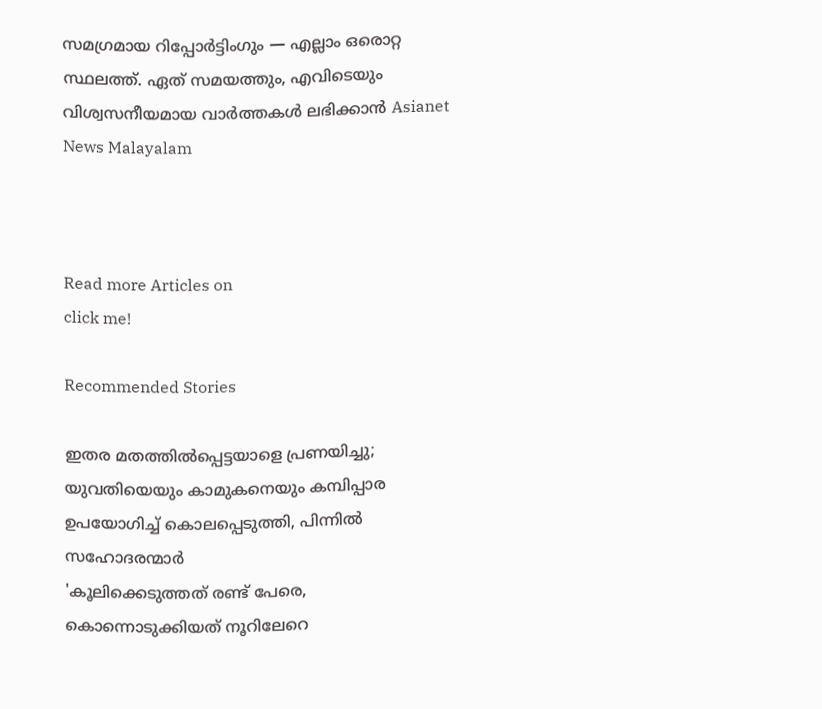സമഗ്രമായ റിപ്പോർട്ടിംഗും — എല്ലാം ഒരൊറ്റ സ്ഥലത്ത്. ഏത് സമയത്തും, എവിടെയും വിശ്വസനീയമായ വാർത്തകൾ ലഭിക്കാൻ Asianet News Malayalam



Read more Articles on
click me!

Recommended Stories

ഇതര മതത്തില്‍പ്പെട്ടയാളെ പ്രണയിച്ചു; യുവതിയെയും കാമുകനെയും കമ്പിപ്പാര ഉപയോഗിച്ച് കൊലപ്പെടുത്തി, പിന്നില്‍ സഹോദരന്മാര്‍
'കൂലിക്കെടുത്തത് രണ്ട് പേരെ, കൊന്നൊടുക്കിയത് നൂറിലേറെ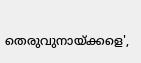തെരുവുനായ്ക്കളെ',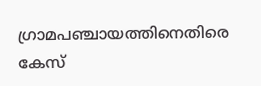ഗ്രാമപഞ്ചായത്തിനെതിരെ കേസ്